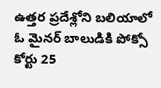ఉత్తర ప్రదేశ్లోని బలియాలో ఓ మైనర్ బాలుడికి పోక్సో కోర్టు 25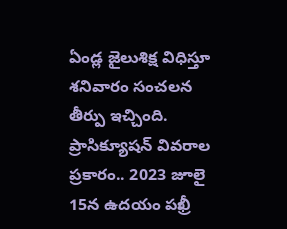ఏండ్ల జైలుశిక్ష విధిస్తూ శనివారం సంచలన తీర్పు ఇచ్చింది. ప్రాసిక్యూషన్ వివరాల ప్రకారం.. 2023 జూలై 15న ఉదయం పఖ్రీ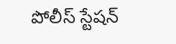పోలీస్ స్టేషన్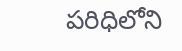పరిధిలోని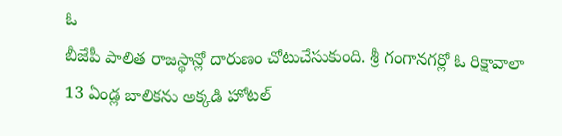ఓ
బీజేపీ పాలిత రాజస్థాన్లో దారుణం చోటుచేసుకుంది. శ్రీ గంగానగర్లో ఓ రిక్షావాలా 13 ఏండ్ల బాలికను అక్కడి హోటల్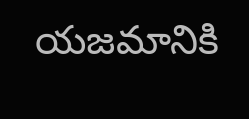యజమానికి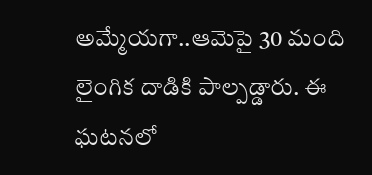అమ్మేయగా..ఆమెపై 30 మంది లైంగిక దాడికి పాల్పడ్డారు. ఈ ఘటనలో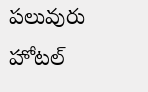పలువురు హోటల్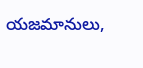యజమానులు,